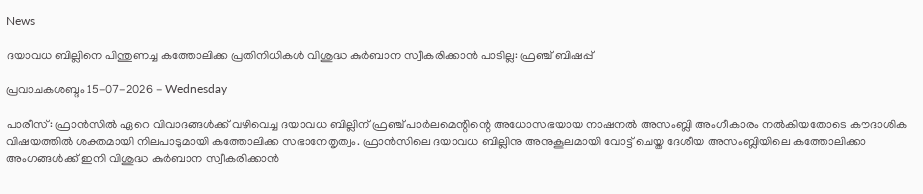News

ദയാവധ ബില്ലിനെ പിന്തുണച്ച കത്തോലിക്ക പ്രതിനിധികള്‍ വിശുദ്ധ കുര്‍ബാന സ്വീകരിക്കാൻ പാടില്ല: ഫ്രഞ്ച് ബിഷപ്പ്

പ്രവാചകശബ്ദം 15-07-2026 - Wednesday

പാരീസ്: ഫ്രാൻസിൽ ഏറെ വിവാദങ്ങൾക്ക് വഴിവെച്ച ദയാവധ ബില്ലിന് ഫ്രഞ്ച് പാർലമെന്റിന്റെ അധോസഭയായ നാഷനൽ അസംബ്ലി അംഗീകാരം നൽകിയതോടെ കൗദാശിക വിഷയത്തില്‍ ശക്തമായി നിലപാടുമായി കത്തോലിക്ക സഭാനേതൃത്വം. ഫ്രാൻസിലെ ദയാവധ ബില്ലിനു അനുകൂലമായി വോട്ട് ചെയ്ത ദേശീയ അസംബ്ലിയിലെ കത്തോലിക്കാ അംഗങ്ങൾക്ക് ഇനി വിശുദ്ധ കുർബാന സ്വീകരിക്കാൻ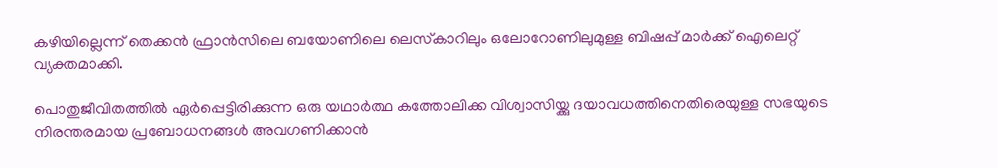കഴിയില്ലെന്ന് തെക്കൻ ഫ്രാൻസിലെ ബയോണിലെ ലെസ്‌കാറിലും ഒലോറോണിലുമുള്ള ബിഷപ്പ് മാർക്ക് ഐലെറ്റ് വ്യക്തമാക്കി.

പൊതുജീവിതത്തിൽ ഏർപ്പെട്ടിരിക്കുന്ന ഒരു യഥാര്‍ത്ഥ കത്തോലിക്ക വിശ്വാസിയ്ക്കു ദയാവധത്തിനെതിരെയുള്ള സഭയുടെ നിരന്തരമായ പ്രബോധനങ്ങള്‍ അവഗണിക്കാൻ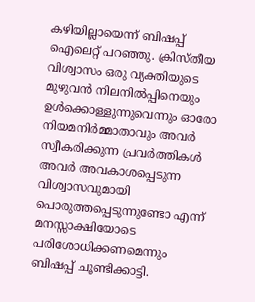കഴിയില്ലായെന്ന് ബിഷപ്പ് ഐലെറ്റ് പറഞ്ഞു. ക്രിസ്തീയ വിശ്വാസം ഒരു വ്യക്തിയുടെ മുഴുവൻ നിലനിൽപ്പിനെയും ഉൾക്കൊള്ളുന്നുവെന്നും ഓരോ നിയമനിർമ്മാതാവും അവർ സ്വീകരിക്കുന്ന പ്രവര്‍ത്തികൾ അവർ അവകാശപ്പെടുന്ന വിശ്വാസവുമായി പൊരുത്തപ്പെടുന്നുണ്ടോ എന്ന് മനസ്സാക്ഷിയോടെ പരിശോധിക്കണമെന്നും ബിഷപ്പ് ചൂണ്ടിക്കാട്ടി.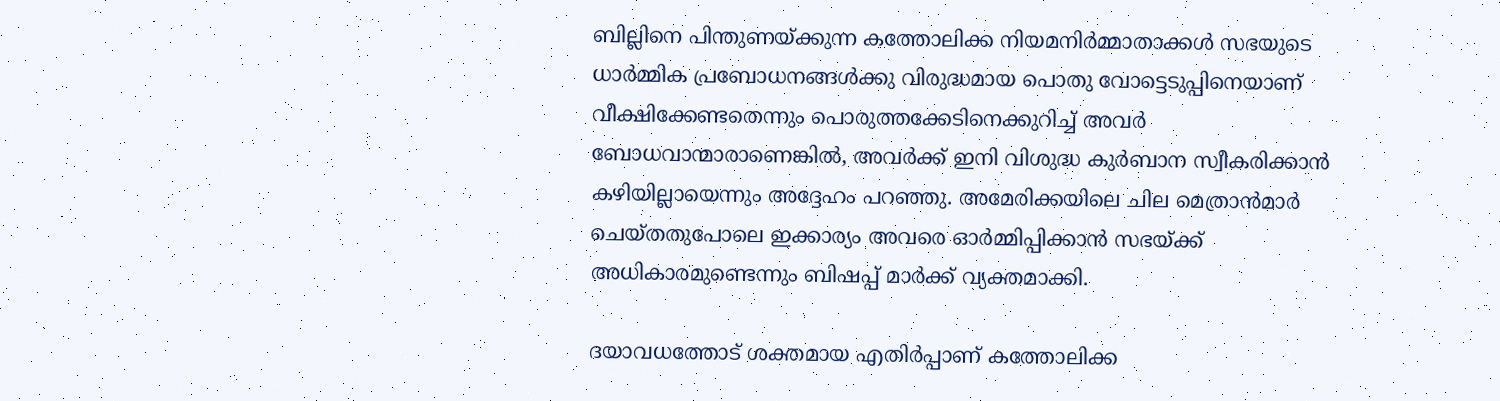ബില്ലിനെ പിന്തുണയ്ക്കുന്ന കത്തോലിക്ക നിയമനിർമ്മാതാക്കൾ സഭയുടെ ധാർമ്മിക പ്രബോധനങ്ങള്‍ക്കു വിരുദ്ധമായ പൊതു വോട്ടെടുപ്പിനെയാണ് വീക്ഷിക്കേണ്ടതെന്നും പൊരുത്തക്കേടിനെക്കുറിച്ച് അവർ ബോധവാന്മാരാണെങ്കിൽ, അവർക്ക് ഇനി വിശുദ്ധ കുർബാന സ്വീകരിക്കാൻ കഴിയില്ലായെന്നും അദ്ദേഹം പറഞ്ഞു. അമേരിക്കയിലെ ചില മെത്രാന്‍മാര്‍ ചെയ്തതുപോലെ ഇക്കാര്യം അവരെ ഓർമ്മിപ്പിക്കാൻ സഭയ്ക്ക് അധികാരമുണ്ടെന്നും ബിഷപ്പ് മാർക്ക് വ്യക്തമാക്കി.

ദയാവധത്തോട് ശക്തമായ എതിർപ്പാണ് കത്തോലിക്ക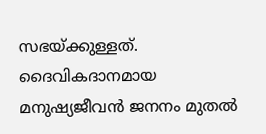സഭയ്ക്കുള്ളത്. ദൈവികദാനമായ മനുഷ്യജീവൻ ജനനം മുതൽ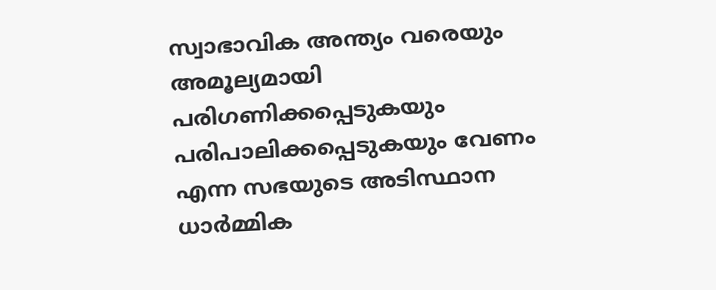സ്വാഭാവിക അന്ത്യം വരെയും അമൂല്യമായി പരിഗണിക്കപ്പെടുകയും പരിപാലിക്കപ്പെടുകയും വേണം എന്ന സഭയുടെ അടിസ്ഥാന ധാർമ്മിക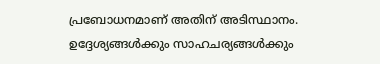പ്രബോധനമാണ് അതിന് അടിസ്ഥാനം. ഉദ്ദേശ്യങ്ങൾക്കും സാഹചര്യങ്ങൾക്കും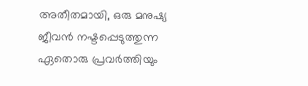അതീതമായി, ഒരു മനുഷ്യ ജീവൻ നഷ്ടപ്പെടുത്തുന്ന ഏതൊരു പ്രവര്‍ത്തിയും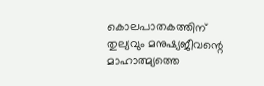കൊലപാതകത്തിന് തുല്യവും മനുഷ്യജീവന്റെ മാഹാത്മ്യത്തെ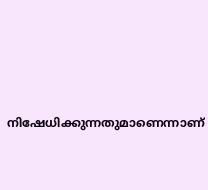നിഷേധിക്കുന്നതുമാണെന്നാണ്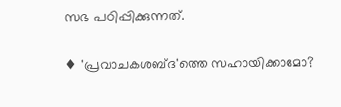സഭ പഠിപ്പിക്കുന്നത്.

♦ 'പ്രവാചകശബ്‌ദ'ത്തെ സഹായിക്കാമോ?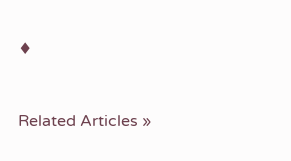♦


Related Articles »